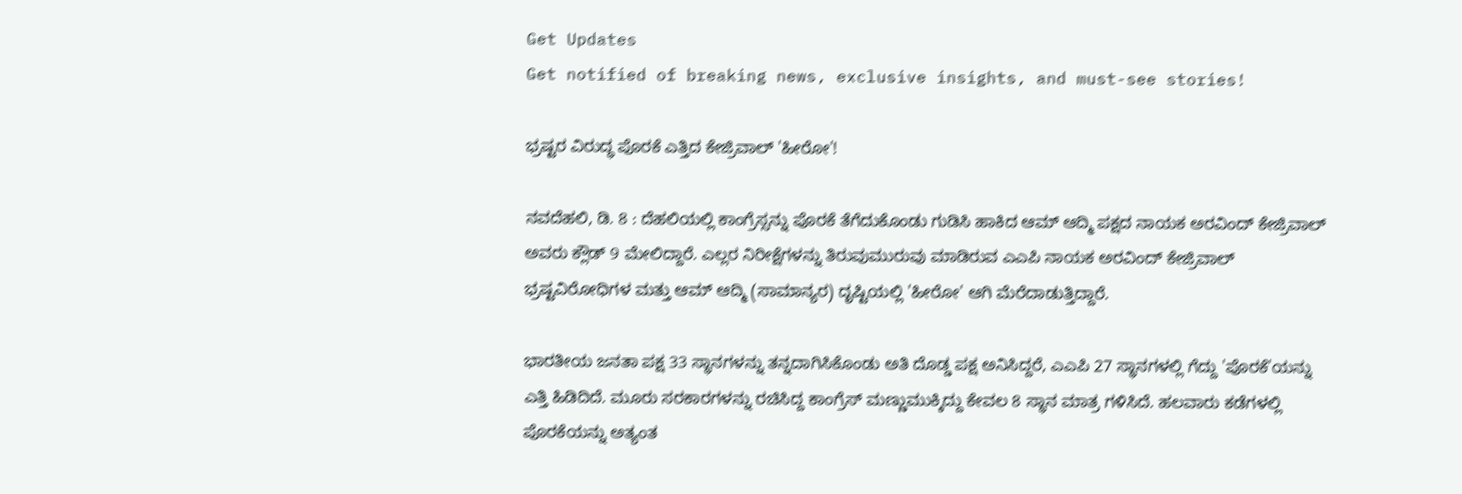Get Updates
Get notified of breaking news, exclusive insights, and must-see stories!

ಭ್ರಷ್ಟರ ವಿರುದ್ಧ ಪೊರಕೆ ಎತ್ತಿದ ಕೇಜ್ರಿವಾಲ್ 'ಹೀರೋ'!

ನವದೆಹಲಿ, ಡಿ. 8 : ದೆಹಲಿಯಲ್ಲಿ ಕಾಂಗ್ರೆಸ್ಸನ್ನು ಪೊರಕೆ ತೆಗೆದುಕೊಂಡು ಗುಡಿಸಿ ಹಾಕಿದ ಆಮ್ ಆದ್ಮಿ ಪಕ್ಷದ ನಾಯಕ ಅರವಿಂದ್ ಕೇಜ್ರಿವಾಲ್ ಅವರು ಕ್ಲೌಡ್ 9 ಮೇಲಿದ್ದಾರೆ. ಎಲ್ಲರ ನಿರೀಕ್ಷೆಗಳನ್ನು ತಿರುವುಮುರುವು ಮಾಡಿರುವ ಎಎಪಿ ನಾಯಕ ಅರವಿಂದ್ ಕೇಜ್ರಿವಾಲ್ ಭ್ರಷ್ಟವಿರೋಧಿಗಳ ಮತ್ತು ಆಮ್ ಆದ್ಮಿ (ಸಾಮಾನ್ಯರ) ದೃಷ್ಟಿಯಲ್ಲಿ 'ಹೀರೋ' ಆಗಿ ಮೆರೆದಾಡುತ್ತಿದ್ದಾರೆ.

ಭಾರತೀಯ ಜನತಾ ಪಕ್ಷ 33 ಸ್ಥಾನಗಳನ್ನು ತನ್ನದಾಗಿಸಿಕೊಂಡು ಅತಿ ದೊಡ್ಡ ಪಕ್ಷ ಅನಿಸಿದ್ದರೆ, ಎಎಪಿ 27 ಸ್ಥಾನಗಳಲ್ಲಿ ಗೆದ್ದು 'ಪೊರಕೆ'ಯನ್ನು ಎತ್ತಿ ಹಿಡಿದಿದೆ. ಮೂರು ಸರಕಾರಗಳನ್ನು ರಚಿಸಿದ್ದ ಕಾಂಗ್ರೆಸ್ ಮಣ್ಣುಮುಕ್ಕಿದ್ದು ಕೇವಲ 8 ಸ್ಥಾನ ಮಾತ್ರ ಗಳಿಸಿದೆ. ಹಲವಾರು ಕಡೆಗಳಲ್ಲಿ ಪೊರಕೆಯನ್ನು ಅತ್ಯಂತ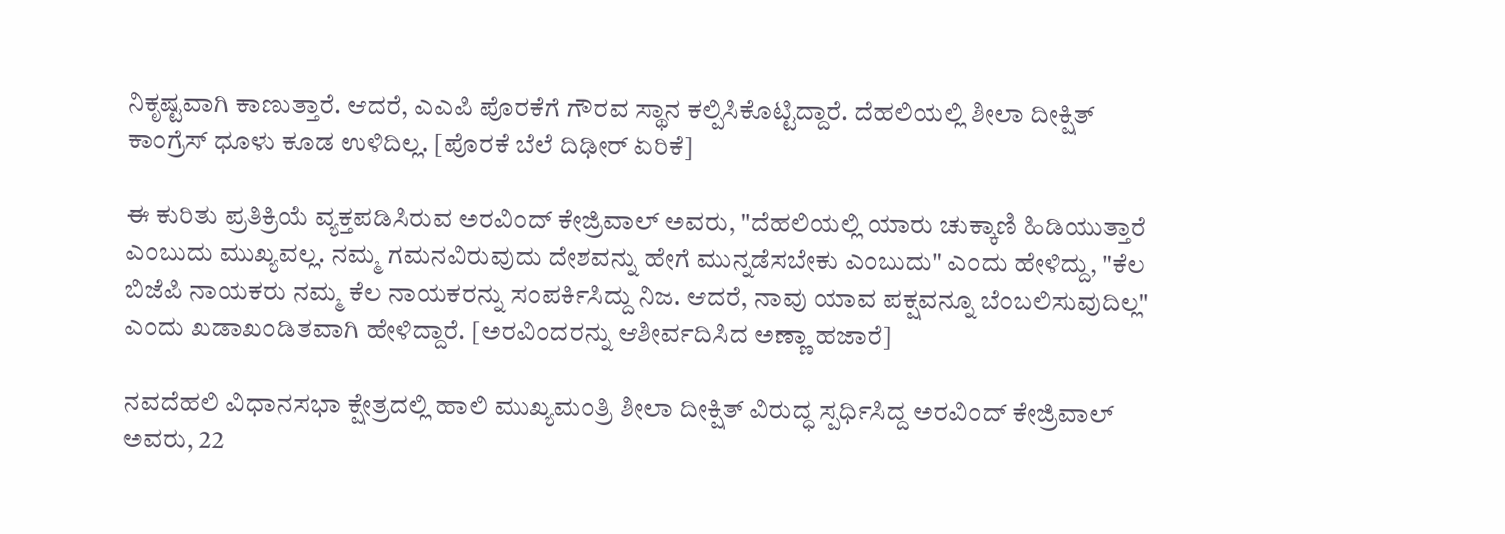ನಿಕೃಷ್ಟವಾಗಿ ಕಾಣುತ್ತಾರೆ. ಆದರೆ, ಎಎಪಿ ಪೊರಕೆಗೆ ಗೌರವ ಸ್ಥಾನ ಕಲ್ಪಿಸಿಕೊಟ್ಟಿದ್ದಾರೆ. ದೆಹಲಿಯಲ್ಲಿ ಶೀಲಾ ದೀಕ್ಷಿತ್ ಕಾಂಗ್ರೆಸ್ ಧೂಳು ಕೂಡ ಉಳಿದಿಲ್ಲ. [ಪೊರಕೆ ಬೆಲೆ ದಿಢೀರ್ ಏರಿಕೆ]

ಈ ಕುರಿತು ಪ್ರತಿಕ್ರಿಯೆ ವ್ಯಕ್ತಪಡಿಸಿರುವ ಅರವಿಂದ್ ಕೇಜ್ರಿವಾಲ್ ಅವರು, "ದೆಹಲಿಯಲ್ಲಿ ಯಾರು ಚುಕ್ಕಾಣಿ ಹಿಡಿಯುತ್ತಾರೆ ಎಂಬುದು ಮುಖ್ಯವಲ್ಲ. ನಮ್ಮ ಗಮನವಿರುವುದು ದೇಶವನ್ನು ಹೇಗೆ ಮುನ್ನಡೆಸಬೇಕು ಎಂಬುದು" ಎಂದು ಹೇಳಿದ್ದು, "ಕೆಲ ಬಿಜೆಪಿ ನಾಯಕರು ನಮ್ಮ ಕೆಲ ನಾಯಕರನ್ನು ಸಂಪರ್ಕಿಸಿದ್ದು ನಿಜ. ಆದರೆ, ನಾವು ಯಾವ ಪಕ್ಷವನ್ನೂ ಬೆಂಬಲಿಸುವುದಿಲ್ಲ" ಎಂದು ಖಡಾಖಂಡಿತವಾಗಿ ಹೇಳಿದ್ದಾರೆ. [ಅರವಿಂದರನ್ನು ಆಶೀರ್ವದಿಸಿದ ಅಣ್ಣಾ ಹಜಾರೆ]

ನವದೆಹಲಿ ವಿಧಾನಸಭಾ ಕ್ಷೇತ್ರದಲ್ಲಿ ಹಾಲಿ ಮುಖ್ಯಮಂತ್ರಿ ಶೀಲಾ ದೀಕ್ಷಿತ್ ವಿರುದ್ಧ ಸ್ಪರ್ಧಿಸಿದ್ದ ಅರವಿಂದ್ ಕೇಜ್ರಿವಾಲ್ ಅವರು, 22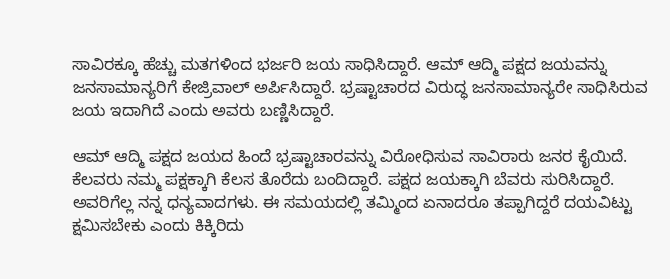ಸಾವಿರಕ್ಕೂ ಹೆಚ್ಚು ಮತಗಳಿಂದ ಭರ್ಜರಿ ಜಯ ಸಾಧಿಸಿದ್ದಾರೆ. ಆಮ್ ಆದ್ಮಿ ಪಕ್ಷದ ಜಯವನ್ನು ಜನಸಾಮಾನ್ಯರಿಗೆ ಕೇಜ್ರಿವಾಲ್ ಅರ್ಪಿಸಿದ್ದಾರೆ. ಭ್ರಷ್ಟಾಚಾರದ ವಿರುದ್ಧ ಜನಸಾಮಾನ್ಯರೇ ಸಾಧಿಸಿರುವ ಜಯ ಇದಾಗಿದೆ ಎಂದು ಅವರು ಬಣ್ಣಿಸಿದ್ದಾರೆ.

ಆಮ್ ಆದ್ಮಿ ಪಕ್ಷದ ಜಯದ ಹಿಂದೆ ಭ್ರಷ್ಟಾಚಾರವನ್ನು ವಿರೋಧಿಸುವ ಸಾವಿರಾರು ಜನರ ಕೈಯಿದೆ. ಕೆಲವರು ನಮ್ಮ ಪಕ್ಷಕ್ಕಾಗಿ ಕೆಲಸ ತೊರೆದು ಬಂದಿದ್ದಾರೆ. ಪಕ್ಷದ ಜಯಕ್ಕಾಗಿ ಬೆವರು ಸುರಿಸಿದ್ದಾರೆ. ಅವರಿಗೆಲ್ಲ ನನ್ನ ಧನ್ಯವಾದಗಳು. ಈ ಸಮಯದಲ್ಲಿ ತಮ್ಮಿಂದ ಏನಾದರೂ ತಪ್ಪಾಗಿದ್ದರೆ ದಯವಿಟ್ಟು ಕ್ಷಮಿಸಬೇಕು ಎಂದು ಕಿಕ್ಕಿರಿದು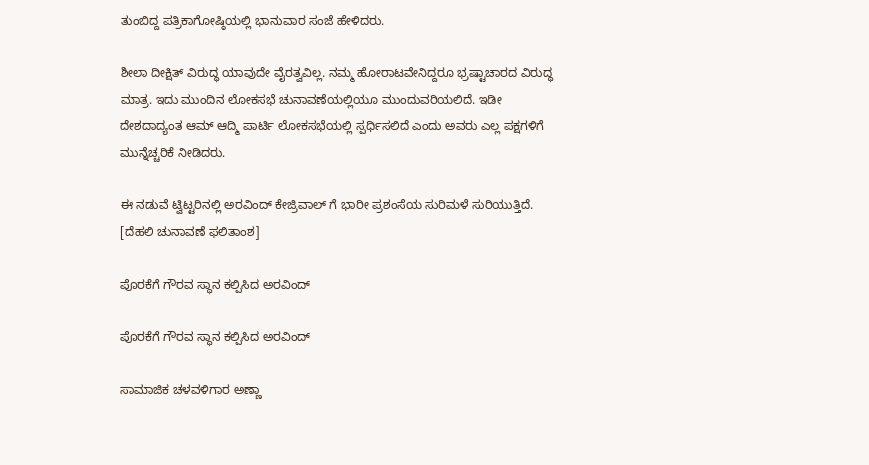ತುಂಬಿದ್ದ ಪತ್ರಿಕಾಗೋಷ್ಠಿಯಲ್ಲಿ ಭಾನುವಾರ ಸಂಜೆ ಹೇಳಿದರು.

ಶೀಲಾ ದೀಕ್ಷಿತ್ ವಿರುದ್ಧ ಯಾವುದೇ ವೈರತ್ವವಿಲ್ಲ. ನಮ್ಮ ಹೋರಾಟವೇನಿದ್ದರೂ ಭ್ರಷ್ಟಾಚಾರದ ವಿರುದ್ಧ ಮಾತ್ರ. ಇದು ಮುಂದಿನ ಲೋಕಸಭೆ ಚುನಾವಣೆಯಲ್ಲಿಯೂ ಮುಂದುವರಿಯಲಿದೆ. ಇಡೀ ದೇಶದಾದ್ಯಂತ ಆಮ್ ಆದ್ಮಿ ಪಾರ್ಟಿ ಲೋಕಸಭೆಯಲ್ಲಿ ಸ್ಪರ್ಧಿಸಲಿದೆ ಎಂದು ಅವರು ಎಲ್ಲ ಪಕ್ಷಗಳಿಗೆ ಮುನ್ನೆಚ್ಚರಿಕೆ ನೀಡಿದರು.

ಈ ನಡುವೆ ಟ್ವಿಟ್ಟರಿನಲ್ಲಿ ಅರವಿಂದ್ ಕೇಜ್ರಿವಾಲ್ ಗೆ ಭಾರೀ ಪ್ರಶಂಸೆಯ ಸುರಿಮಳೆ ಸುರಿಯುತ್ತಿದೆ. [ದೆಹಲಿ ಚುನಾವಣೆ ಫಲಿತಾಂಶ]

ಪೊರಕೆಗೆ ಗೌರವ ಸ್ಥಾನ ಕಲ್ಪಿಸಿದ ಅರವಿಂದ್

ಪೊರಕೆಗೆ ಗೌರವ ಸ್ಥಾನ ಕಲ್ಪಿಸಿದ ಅರವಿಂದ್

ಸಾಮಾಜಿಕ ಚಳವಳಿಗಾರ ಅಣ್ಣಾ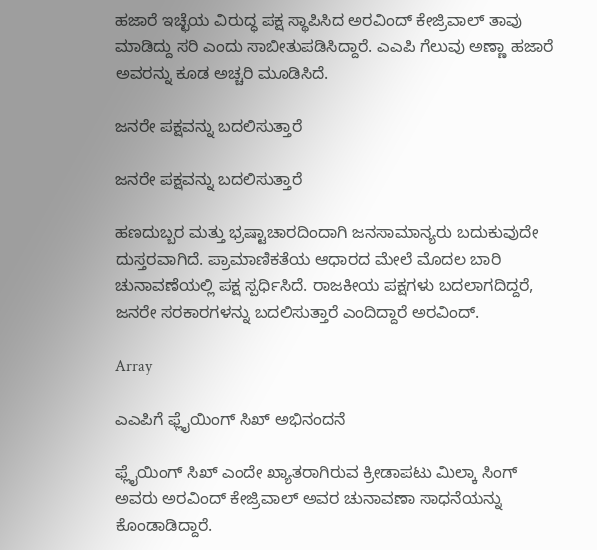ಹಜಾರೆ ಇಚ್ಛೆಯ ವಿರುದ್ಧ ಪಕ್ಷ ಸ್ಥಾಪಿಸಿದ ಅರವಿಂದ್ ಕೇಜ್ರಿವಾಲ್ ತಾವು ಮಾಡಿದ್ದು ಸರಿ ಎಂದು ಸಾಬೀತುಪಡಿಸಿದ್ದಾರೆ. ಎಎಪಿ ಗೆಲುವು ಅಣ್ಣಾ ಹಜಾರೆ ಅವರನ್ನು ಕೂಡ ಅಚ್ಚರಿ ಮೂಡಿಸಿದೆ.

ಜನರೇ ಪಕ್ಷವನ್ನು ಬದಲಿಸುತ್ತಾರೆ

ಜನರೇ ಪಕ್ಷವನ್ನು ಬದಲಿಸುತ್ತಾರೆ

ಹಣದುಬ್ಬರ ಮತ್ತು ಭ್ರಷ್ಟಾಚಾರದಿಂದಾಗಿ ಜನಸಾಮಾನ್ಯರು ಬದುಕುವುದೇ ದುಸ್ತರವಾಗಿದೆ. ಪ್ರಾಮಾಣಿಕತೆಯ ಆಧಾರದ ಮೇಲೆ ಮೊದಲ ಬಾರಿ ಚುನಾವಣೆಯಲ್ಲಿ ಪಕ್ಷ ಸ್ಪರ್ಧಿಸಿದೆ. ರಾಜಕೀಯ ಪಕ್ಷಗಳು ಬದಲಾಗದಿದ್ದರೆ, ಜನರೇ ಸರಕಾರಗಳನ್ನು ಬದಲಿಸುತ್ತಾರೆ ಎಂದಿದ್ದಾರೆ ಅರವಿಂದ್.

Array

ಎಎಪಿಗೆ ಫ್ಲೈಯಿಂಗ್ ಸಿಖ್ ಅಭಿನಂದನೆ

ಫ್ಲೈಯಿಂಗ್ ಸಿಖ್ ಎಂದೇ ಖ್ಯಾತರಾಗಿರುವ ಕ್ರೀಡಾಪಟು ಮಿಲ್ಕಾ ಸಿಂಗ್ ಅವರು ಅರವಿಂದ್ ಕೇಜ್ರಿವಾಲ್ ಅವರ ಚುನಾವಣಾ ಸಾಧನೆಯನ್ನು ಕೊಂಡಾಡಿದ್ದಾರೆ.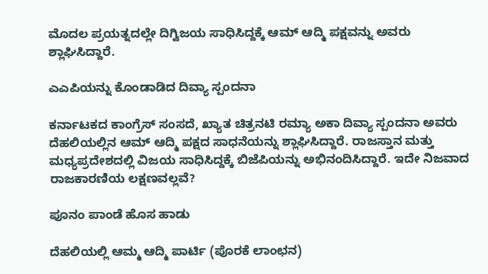ಮೊದಲ ಪ್ರಯತ್ನದಲ್ಲೇ ದಿಗ್ವಿಜಯ ಸಾಧಿಸಿದ್ದಕ್ಕೆ ಆಮ್ ಆದ್ಮಿ ಪಕ್ಷವನ್ನು ಅವರು ಶ್ಲಾಘಿಸಿದ್ದಾರೆ.

ಎಎಪಿಯನ್ನು ಕೊಂಡಾಡಿದ ದಿವ್ಯಾ ಸ್ಪಂದನಾ

ಕರ್ನಾಟಕದ ಕಾಂಗ್ರೆಸ್ ಸಂಸದೆ, ಖ್ಯಾತ ಚಿತ್ರನಟಿ ರಮ್ಯಾ ಅಕಾ ದಿವ್ಯಾ ಸ್ಪಂದನಾ ಅವರು ದೆಹಲಿಯಲ್ಲಿನ ಆಮ್ ಆದ್ಮಿ ಪಕ್ಷದ ಸಾಧನೆಯನ್ನು ಶ್ಲಾಘಿಸಿದ್ದಾರೆ. ರಾಜಸ್ತಾನ ಮತ್ತು ಮಧ್ಯಪ್ರದೇಶದಲ್ಲಿ ವಿಜಯ ಸಾಧಿಸಿದ್ದಕ್ಕೆ ಬಿಜೆಪಿಯನ್ನು ಅಭಿನಂದಿಸಿದ್ದಾರೆ. ಇದೇ ನಿಜವಾದ ರಾಜಕಾರಣಿಯ ಲಕ್ಷಣವಲ್ಲವೆ?

ಪೂನಂ ಪಾಂಡೆ ಹೊಸ ಹಾಡು

ದೆಹಲಿಯಲ್ಲಿ ಆಮ್ಮ ಆದ್ಮಿ ಪಾರ್ಟಿ (ಪೊರಕೆ ಲಾಂಛನ)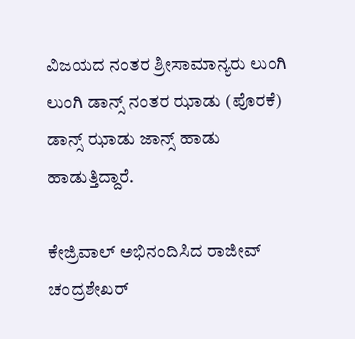ವಿಜಯದ ನಂತರ ಶ್ರೀಸಾಮಾನ್ಯರು ಲುಂಗಿ ಲುಂಗಿ ಡಾನ್ಸ್ ನಂತರ ಝಾಡು (ಪೊರಕೆ) ಡಾನ್ಸ್ ಝಾಡು ಜಾನ್ಸ್ ಹಾಡು ಹಾಡುತ್ತಿದ್ದಾರೆ.

ಕೇಜ್ರಿವಾಲ್ ಅಭಿನಂದಿಸಿದ ರಾಜೀವ್ ಚಂದ್ರಶೇಖರ್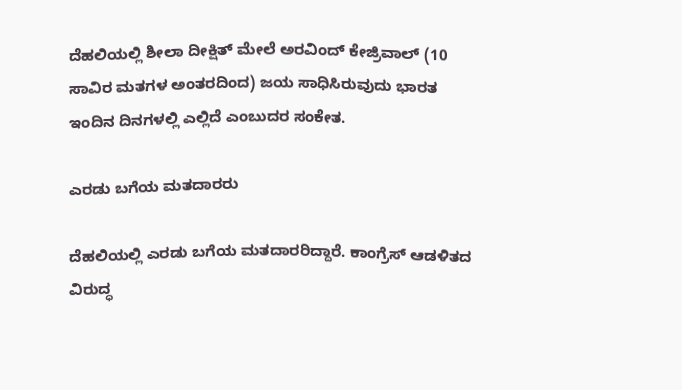ದೆಹಲಿಯಲ್ಲಿ ಶೀಲಾ ದೀಕ್ಷಿತ್ ಮೇಲೆ ಅರವಿಂದ್ ಕೇಜ್ರಿವಾಲ್ (10 ಸಾವಿರ ಮತಗಳ ಅಂತರದಿಂದ) ಜಯ ಸಾಧಿಸಿರುವುದು ಭಾರತ ಇಂದಿನ ದಿನಗಳಲ್ಲಿ ಎಲ್ಲಿದೆ ಎಂಬುದರ ಸಂಕೇತ.

ಎರಡು ಬಗೆಯ ಮತದಾರರು

ದೆಹಲಿಯಲ್ಲಿ ಎರಡು ಬಗೆಯ ಮತದಾರರಿದ್ದಾರೆ. ಕಾಂಗ್ರೆಸ್ ಆಡಳಿತದ ವಿರುದ್ಧ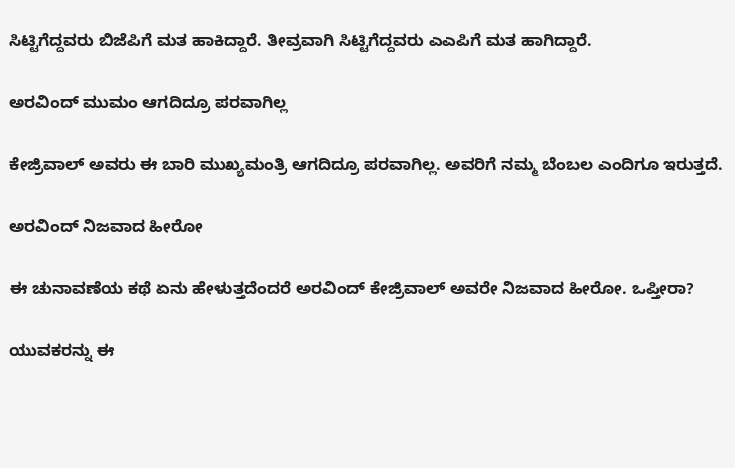ಸಿಟ್ಟಿಗೆದ್ದವರು ಬಿಜೆಪಿಗೆ ಮತ ಹಾಕಿದ್ದಾರೆ. ತೀವ್ರವಾಗಿ ಸಿಟ್ಟಿಗೆದ್ದವರು ಎಎಪಿಗೆ ಮತ ಹಾಗಿದ್ದಾರೆ.

ಅರವಿಂದ್ ಮುಮಂ ಆಗದಿದ್ರೂ ಪರವಾಗಿಲ್ಲ

ಕೇಜ್ರಿವಾಲ್ ಅವರು ಈ ಬಾರಿ ಮುಖ್ಯಮಂತ್ರಿ ಆಗದಿದ್ರೂ ಪರವಾಗಿಲ್ಲ. ಅವರಿಗೆ ನಮ್ಮ ಬೆಂಬಲ ಎಂದಿಗೂ ಇರುತ್ತದೆ.

ಅರವಿಂದ್ ನಿಜವಾದ ಹೀರೋ

ಈ ಚುನಾವಣೆಯ ಕಥೆ ಏನು ಹೇಳುತ್ತದೆಂದರೆ ಅರವಿಂದ್ ಕೇಜ್ರಿವಾಲ್ ಅವರೇ ನಿಜವಾದ ಹೀರೋ. ಒಪ್ತೀರಾ?

ಯುವಕರನ್ನು ಈ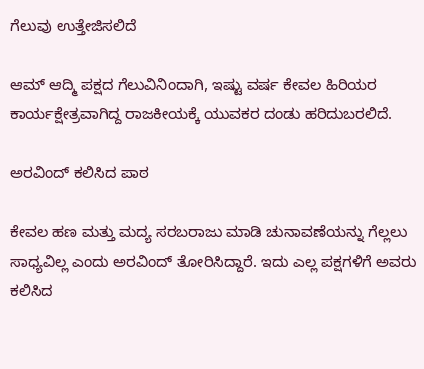ಗೆಲುವು ಉತ್ತೇಜಿಸಲಿದೆ

ಆಮ್ ಆದ್ಮಿ ಪಕ್ಷದ ಗೆಲುವಿನಿಂದಾಗಿ, ಇಷ್ಟು ವರ್ಷ ಕೇವಲ ಹಿರಿಯರ ಕಾರ್ಯಕ್ಷೇತ್ರವಾಗಿದ್ದ ರಾಜಕೀಯಕ್ಕೆ ಯುವಕರ ದಂಡು ಹರಿದುಬರಲಿದೆ.

ಅರವಿಂದ್ ಕಲಿಸಿದ ಪಾಠ

ಕೇವಲ ಹಣ ಮತ್ತು ಮದ್ಯ ಸರಬರಾಜು ಮಾಡಿ ಚುನಾವಣೆಯನ್ನು ಗೆಲ್ಲಲು ಸಾಧ್ಯವಿಲ್ಲ ಎಂದು ಅರವಿಂದ್ ತೋರಿಸಿದ್ದಾರೆ. ಇದು ಎಲ್ಲ ಪಕ್ಷಗಳಿಗೆ ಅವರು ಕಲಿಸಿದ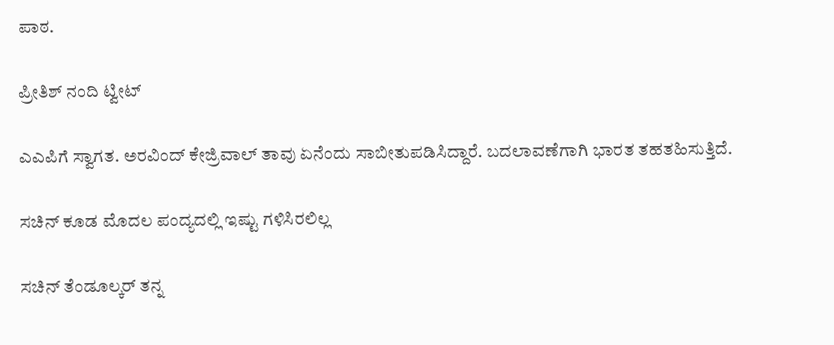ಪಾಠ.

ಪ್ರೀತಿಶ್ ನಂದಿ ಟ್ವೀಟ್

ಎಎಪಿಗೆ ಸ್ವಾಗತ. ಅರವಿಂದ್ ಕೇಜ್ರಿವಾಲ್ ತಾವು ಏನೆಂದು ಸಾಬೀತುಪಡಿಸಿದ್ದಾರೆ. ಬದಲಾವಣೆಗಾಗಿ ಭಾರತ ತಹತಹಿಸುತ್ತಿದೆ.

ಸಚಿನ್ ಕೂಡ ಮೊದಲ ಪಂದ್ಯದಲ್ಲಿ ಇಷ್ಟು ಗಳಿಸಿರಲಿಲ್ಲ

ಸಚಿನ್ ತೆಂಡೂಲ್ಕರ್ ತನ್ನ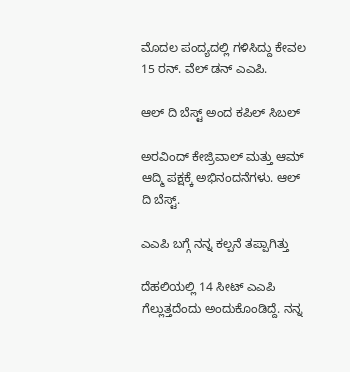ಮೊದಲ ಪಂದ್ಯದಲ್ಲಿ ಗಳಿಸಿದ್ದು ಕೇವಲ 15 ರನ್. ವೆಲ್ ಡನ್ ಎಎಪಿ.

ಆಲ್ ದಿ ಬೆಸ್ಟ್ ಅಂದ ಕಪಿಲ್ ಸಿಬಲ್

ಅರವಿಂದ್ ಕೇಜ್ರಿವಾಲ್ ಮತ್ತು ಆಮ್ ಆದ್ಮಿ ಪಕ್ಷಕ್ಕೆ ಅಭಿನಂದನೆಗಳು. ಆಲ್ ದಿ ಬೆಸ್ಟ್.

ಎಎಪಿ ಬಗ್ಗೆ ನನ್ನ ಕಲ್ಪನೆ ತಪ್ಪಾಗಿತ್ತು

ದೆಹಲಿಯಲ್ಲಿ 14 ಸೀಟ್ ಎಎಪಿ ಗೆಲ್ಲುತ್ತದೆಂದು ಅಂದುಕೊಂಡಿದ್ದೆ. ನನ್ನ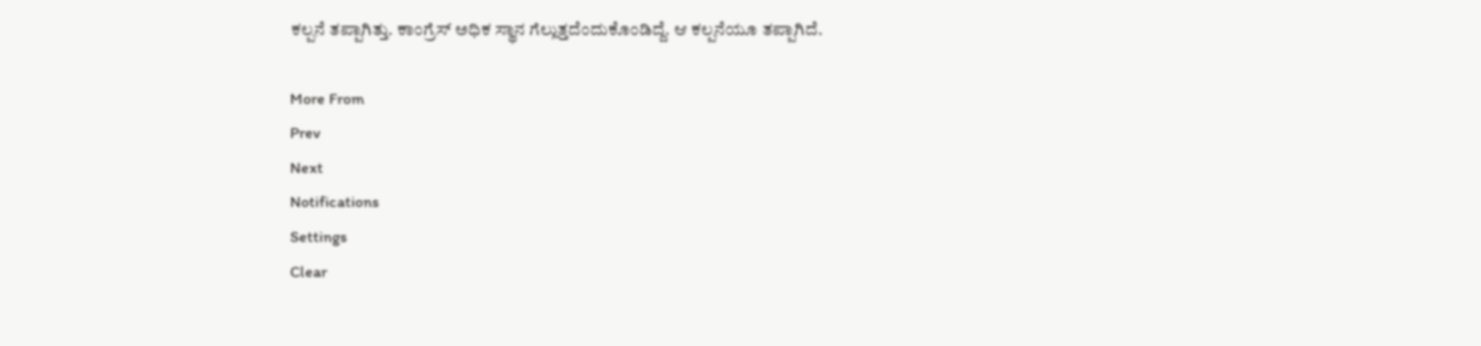ಕಲ್ಪನೆ ತಪ್ಪಾಗಿತ್ತು. ಕಾಂಗ್ರೆಸ್ ಅಧಿಕ ಸ್ಥಾನ ಗೆಲ್ಲುತ್ತದೆಂದುಕೊಂಡಿದ್ದೆ. ಆ ಕಲ್ಪನೆಯೂ ತಪ್ಪಾಗಿದೆ.

More From
Prev
Next
Notifications
Settings
Clear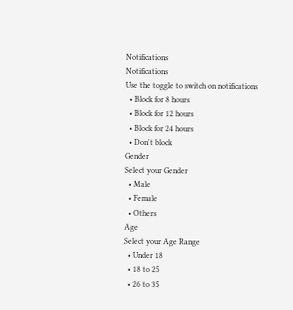Notifications
Notifications
Use the toggle to switch on notifications
  • Block for 8 hours
  • Block for 12 hours
  • Block for 24 hours
  • Don't block
Gender
Select your Gender
  • Male
  • Female
  • Others
Age
Select your Age Range
  • Under 18
  • 18 to 25
  • 26 to 35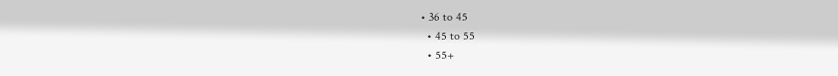• 36 to 45
  • 45 to 55
  • 55+